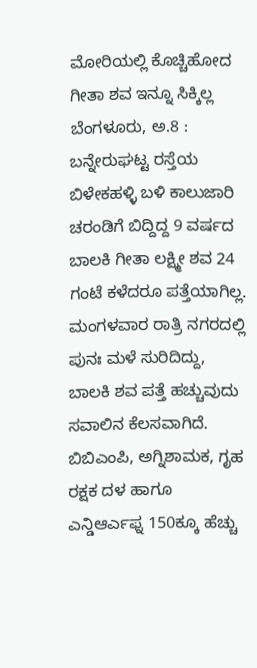ಮೋರಿಯಲ್ಲಿ ಕೊಚ್ಚಿಹೋದ ಗೀತಾ ಶವ ಇನ್ನೂ ಸಿಕ್ಕಿಲ್ಲ
ಬೆಂಗಳೂರು, ಅ.8 : ಬನ್ನೇರುಘಟ್ಟ ರಸ್ತೆಯ ಬಿಳೇಕಹಳ್ಳಿ ಬಳಿ ಕಾಲುಜಾರಿ ಚರಂಡಿಗೆ ಬಿದ್ದಿದ್ದ 9 ವರ್ಷದ ಬಾಲಕಿ ಗೀತಾ ಲಕ್ಷ್ಮೀ ಶವ 24 ಗಂಟೆ ಕಳೆದರೂ ಪತ್ತೆಯಾಗಿಲ್ಲ. ಮಂಗಳವಾರ ರಾತ್ರಿ ನಗರದಲ್ಲಿ ಪುನಃ ಮಳೆ ಸುರಿದಿದ್ದು, ಬಾಲಕಿ ಶವ ಪತ್ತೆ ಹಚ್ಚುವುದು ಸವಾಲಿನ ಕೆಲಸವಾಗಿದೆ.
ಬಿಬಿಎಂಪಿ, ಅಗ್ನಿಶಾಮಕ, ಗೃಹ ರಕ್ಷಕ ದಳ ಹಾಗೂ ಎನ್ಡಿಆರ್ಎಫ್ನ 150ಕ್ಕೂ ಹೆಚ್ಚು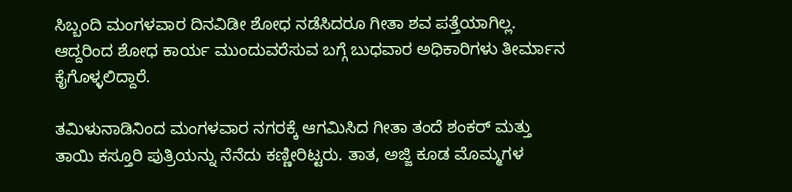ಸಿಬ್ಬಂದಿ ಮಂಗಳವಾರ ದಿನವಿಡೀ ಶೋಧ ನಡೆಸಿದರೂ ಗೀತಾ ಶವ ಪತ್ತೆಯಾಗಿಲ್ಲ. ಆದ್ದರಿಂದ ಶೋಧ ಕಾರ್ಯ ಮುಂದುವರೆಸುವ ಬಗ್ಗೆ ಬುಧವಾರ ಅಧಿಕಾರಿಗಳು ತೀರ್ಮಾನ ಕೈಗೊಳ್ಳಲಿದ್ದಾರೆ.

ತಮಿಳುನಾಡಿನಿಂದ ಮಂಗಳವಾರ ನಗರಕ್ಕೆ ಆಗಮಿಸಿದ ಗೀತಾ ತಂದೆ ಶಂಕರ್ ಮತ್ತು ತಾಯಿ ಕಸ್ತೂರಿ ಪುತ್ರಿಯನ್ನು ನೆನೆದು ಕಣ್ಣೀರಿಟ್ಟರು. ತಾತ, ಅಜ್ಜಿ ಕೂಡ ಮೊಮ್ಮಗಳ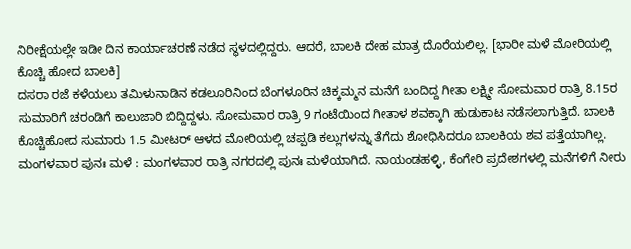ನಿರೀಕ್ಷೆಯಲ್ಲೇ ಇಡೀ ದಿನ ಕಾರ್ಯಾಚರಣೆ ನಡೆದ ಸ್ಥಳದಲ್ಲಿದ್ದರು. ಆದರೆ, ಬಾಲಕಿ ದೇಹ ಮಾತ್ರ ದೊರೆಯಲಿಲ್ಲ. [ಭಾರೀ ಮಳೆ ಮೋರಿಯಲ್ಲಿ ಕೊಚ್ಚಿ ಹೋದ ಬಾಲಕಿ]
ದಸರಾ ರಜೆ ಕಳೆಯಲು ತಮಿಳುನಾಡಿನ ಕಡಲೂರಿನಿಂದ ಬೆಂಗಳೂರಿನ ಚಿಕ್ಕಮ್ಮನ ಮನೆಗೆ ಬಂದಿದ್ದ ಗೀತಾ ಲಕ್ಷ್ಮೀ ಸೋಮವಾರ ರಾತ್ರಿ 8.15ರ ಸುಮಾರಿಗೆ ಚರಂಡಿಗೆ ಕಾಲುಜಾರಿ ಬಿದ್ದಿದ್ದಳು. ಸೋಮವಾರ ರಾತ್ರಿ 9 ಗಂಟೆಯಿಂದ ಗೀತಾಳ ಶವಕ್ಕಾಗಿ ಹುಡುಕಾಟ ನಡೆಸಲಾಗುತ್ತಿದೆ. ಬಾಲಕಿ ಕೊಚ್ಚಿಹೋದ ಸುಮಾರು 1.5 ಮೀಟರ್ ಆಳದ ಮೋರಿಯಲ್ಲಿ ಚಪ್ಪಡಿ ಕಲ್ಲುಗಳನ್ನು ತೆಗೆದು ಶೋಧಿಸಿದರೂ ಬಾಲಕಿಯ ಶವ ಪತ್ತೆಯಾಗಿಲ್ಲ.
ಮಂಗಳವಾರ ಪುನಃ ಮಳೆ : ಮಂಗಳವಾರ ರಾತ್ರಿ ನಗರದಲ್ಲಿ ಪುನಃ ಮಳೆಯಾಗಿದೆ. ನಾಯಂಡಹಳ್ಳಿ, ಕೆಂಗೇರಿ ಪ್ರದೇಶಗಳಲ್ಲಿ ಮನೆಗಳಿಗೆ ನೀರು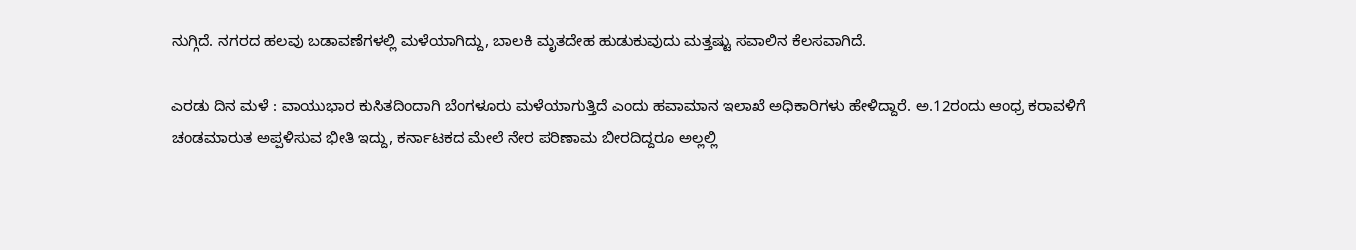ನುಗ್ಗಿದೆ. ನಗರದ ಹಲವು ಬಡಾವಣೆಗಳಲ್ಲಿ ಮಳೆಯಾಗಿದ್ದು, ಬಾಲಕಿ ಮೃತದೇಹ ಹುಡುಕುವುದು ಮತ್ತಷ್ಟು ಸವಾಲಿನ ಕೆಲಸವಾಗಿದೆ.

ಎರಡು ದಿನ ಮಳೆ : ವಾಯುಭಾರ ಕುಸಿತದಿಂದಾಗಿ ಬೆಂಗಳೂರು ಮಳೆಯಾಗುತ್ತಿದೆ ಎಂದು ಹವಾಮಾನ ಇಲಾಖೆ ಅಧಿಕಾರಿಗಳು ಹೇಳಿದ್ದಾರೆ. ಅ.12ರಂದು ಆಂಧ್ರ ಕರಾವಳಿಗೆ ಚಂಡಮಾರುತ ಅಪ್ಪಳಿಸುವ ಭೀತಿ ಇದ್ದು, ಕರ್ನಾಟಕದ ಮೇಲೆ ನೇರ ಪರಿಣಾಮ ಬೀರದಿದ್ದರೂ ಅಲ್ಲಲ್ಲಿ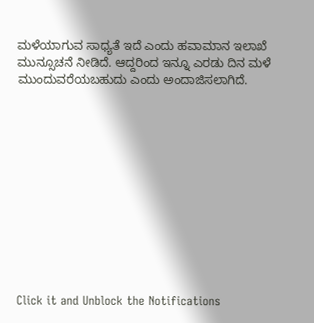ಮಳೆಯಾಗುವ ಸಾಧ್ಯತೆ ಇದೆ ಎಂದು ಹವಾಮಾನ ಇಲಾಖೆ ಮುನ್ಸೂಚನೆ ನೀಡಿದೆ. ಆದ್ದರಿಂದ ಇನ್ನೂ ಎರಡು ದಿನ ಮಳೆ ಮುಂದುವರೆಯಬಹುದು ಎಂದು ಅಂದಾಜಿಸಲಾಗಿದೆ.












Click it and Unblock the Notifications